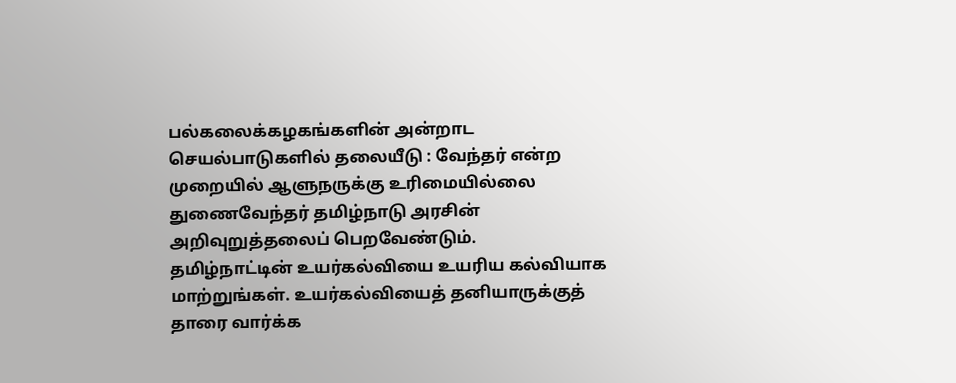பல்கலைக்கழகங்களின் அன்றாட செயல்பாடுகளில் தலையீடு : வேந்தர் என்ற முறையில் ஆளுநருக்கு உரிமையில்லை துணைவேந்தர் தமிழ்நாடு அரசின் அறிவுறுத்தலைப் பெறவேண்டும்.
தமிழ்நாட்டின் உயர்கல்வியை உயரிய கல்வியாக மாற்றுங்கள். உயர்கல்வியைத் தனியாருக்குத் தாரை வார்க்க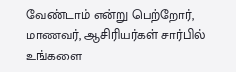வேண்டாம் என்று பெற்றோர், மாணவர், ஆசிரியர்கள் சார்பில் உங்களை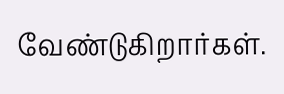வேண்டுகிறார்கள்.